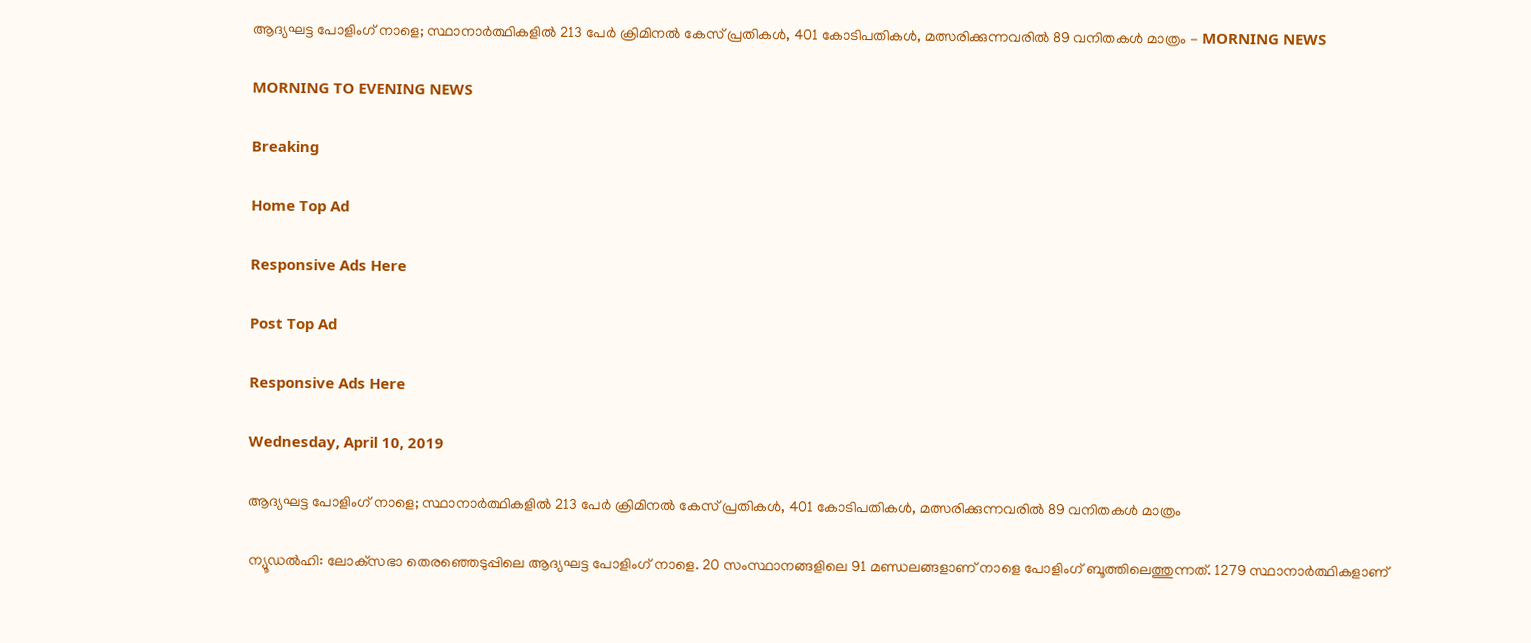ആദ്യഘട്ട പോളിംഗ് നാളെ; സ്ഥാനാര്‍ത്ഥികളില്‍ 213 പേര്‍ ക്രിമിനല്‍ കേസ് പ്രതികള്‍, 401 കോടിപതികള്‍, മത്സരിക്കുന്നവരില്‍ 89 വനിതകള്‍ മാത്രം - MORNING NEWS

MORNING TO EVENING NEWS

Breaking

Home Top Ad

Responsive Ads Here

Post Top Ad

Responsive Ads Here

Wednesday, April 10, 2019

ആദ്യഘട്ട പോളിംഗ് നാളെ; സ്ഥാനാര്‍ത്ഥികളില്‍ 213 പേര്‍ ക്രിമിനല്‍ കേസ് പ്രതികള്‍, 401 കോടിപതികള്‍, മത്സരിക്കുന്നവരില്‍ 89 വനിതകള്‍ മാത്രം

ന്യൂഡല്‍ഹി: ലോക്‌സഭാ തെരഞ്ഞെടുപ്പിലെ ആദ്യഘട്ട പോളിംഗ് നാളെ. 20 സംസ്ഥാനങ്ങളിലെ 91 മണ്ഡലങ്ങളാണ് നാളെ പോളിംഗ് ബൂത്തിലെത്തുന്നത്. 1279 സ്ഥാനാര്‍ത്ഥികളാണ്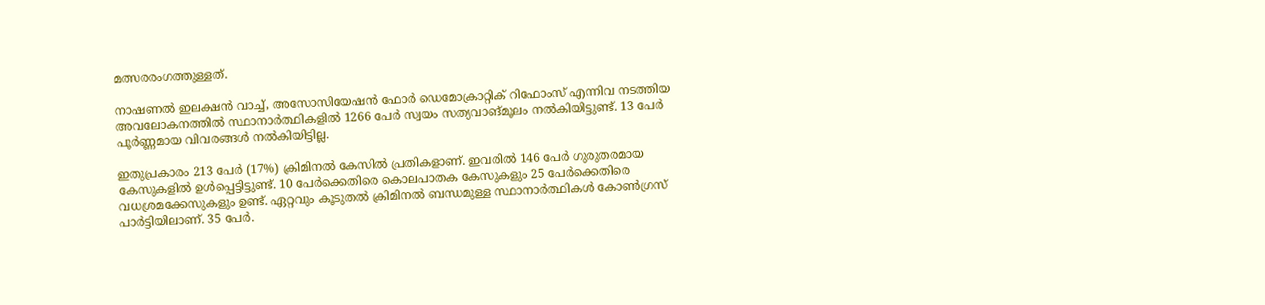മത്സരരംഗത്തുള്ളത്.

നാഷണല്‍ ഇലക്ഷന്‍ വാച്ച്, അസോസിയേഷന്‍ ഫോര്‍ ഡെമോക്രാറ്റിക് റിഫോംസ് എന്നിവ നടത്തിയ അവലോകനത്തില്‍ സ്ഥാനാര്‍ത്ഥികളില്‍ 1266 പേര്‍ സ്വയം സത്യവാങ്മൂലം നല്‍കിയിട്ടുണ്ട്. 13 പേര്‍ പൂര്‍ണ്ണമായ വിവരങ്ങള്‍ നല്‍കിയിട്ടില്ല.

ഇതുപ്രകാരം 213 പേര്‍ (17%) ക്രിമിനല്‍ കേസില്‍ പ്രതികളാണ്. ഇവരില്‍ 146 പേര്‍ ഗുരുതരമായ കേസുകളില്‍ ഉള്‍പ്പെട്ടിട്ടുണ്ട്. 10 പേര്‍ക്കെതിരെ കൊലപാതക കേസുകളും 25 പേര്‍ക്കെതിരെ വധശ്രമക്കേസുകളും ഉണ്ട്. ഏറ്റവും കൂടുതല്‍ ക്രിമിനല്‍ ബന്ധമുള്ള സ്ഥാനാര്‍ത്ഥികള്‍ കോണ്‍ഗ്രസ് പാര്‍ട്ടിയിലാണ്. 35 പേര്‍.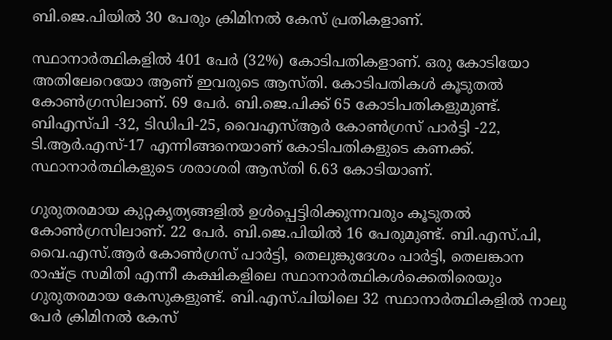ബി.ജെ.പിയില്‍ 30 പേരും ക്രിമിനല്‍ കേസ് പ്രതികളാണ്.

സ്ഥാനാര്‍ത്ഥികളില്‍ 401 പേര്‍ (32%) കോടിപതികളാണ്. ഒരു കോടിയോ അതിലേറെയോ ആണ് ഇവരുടെ ആസ്തി. കോടിപതികള്‍ കൂടുതല്‍ കോണ്‍ഗ്രസിലാണ്. 69 പേര്‍. ബി.ജെ.പിക്ക് 65 കോടിപതികളുമുണ്ട്. ബിഎസ്പി -32, ടിഡിപി-25, വൈഎസ്ആര്‍ കോണ്‍ഗ്രസ് പാര്‍ട്ടി -22, ടി.ആര്‍.എസ്-17 എന്നിങ്ങനെയാണ് കോടിപതികളുടെ കണക്ക്. സ്ഥാനാര്‍ത്ഥികളുടെ ശരാശരി ആസ്തി 6.63 കോടിയാണ്.

ഗുരുതരമായ കുറ്റകൃത്യങ്ങളില്‍ ഉള്‍പ്പെട്ടിരിക്കുന്നവരും കൂടുതല്‍ കോണ്‍ഗ്രസിലാണ്. 22 പേര്‍. ബി.ജെ.പിയില്‍ 16 പേരുമുണ്ട്. ബി.എസ്.പി, വൈ.എസ്.ആര്‍ കോണ്‍ഗ്രസ് പാര്‍ട്ടി, തെലുങ്കുദേശം പാര്‍ട്ടി, തെലങ്കാന രാഷ്ട്ര സമിതി എന്നീ കക്ഷികളിലെ സ്ഥാനാര്‍ത്ഥികള്‍ക്കെതിരെയും ഗുരുതരമായ കേസുകളുണ്ട്. ബി.എസ്.പിയിലെ 32 സ്ഥാനാര്‍ത്ഥികളില്‍ നാലു പേര്‍ ക്രിമിനല്‍ കേസ്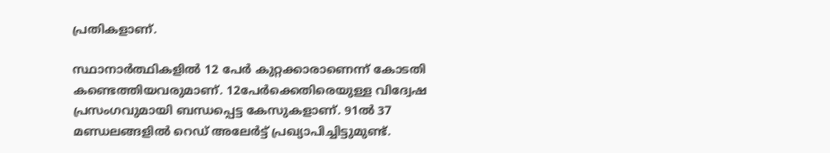പ്രതികളാണ്.

സ്ഥാനാര്‍ത്ഥികളില്‍ 12 പേര്‍ കുറ്റക്കാരാണെന്ന് കോടതി കണ്ടെത്തിയവരുമാണ്. 12പേര്‍ക്കെതിരെയുള്ള വിദ്വേഷ പ്രസംഗവുമായി ബന്ധപ്പെട്ട കേസുകളാണ്. 91ല്‍ 37 മണ്ഡലങ്ങളില്‍ റെഡ് അലേര്‍ട്ട് പ്രഖ്യാപിച്ചിട്ടുമുണ്ട്.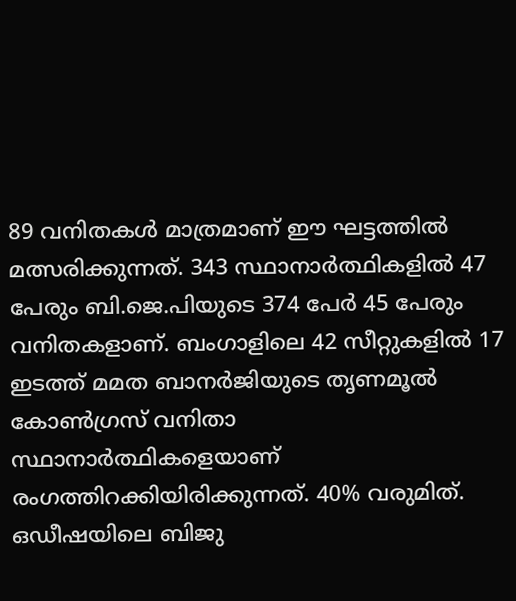89 വനിതകള്‍ മാത്രമാണ് ഈ ഘട്ടത്തില്‍ മത്സരിക്കുന്നത്. 343 സ്ഥാനാര്‍ത്ഥികളില്‍ 47 പേരും ബി.ജെ.പിയുടെ 374 പേര്‍ 45 പേരും വനിതകളാണ്. ബംഗാളിലെ 42 സീറ്റുകളില്‍ 17 ഇടത്ത് മമത ബാനര്‍ജിയുടെ തൃണമൂല്‍ കോണ്‍ഗ്രസ് വനിതാ സ്ഥാനാര്‍ത്ഥികളെയാണ് രംഗത്തിറക്കിയിരിക്കുന്നത്. 40% വരുമിത്. ഒഡീഷയിലെ ബിജു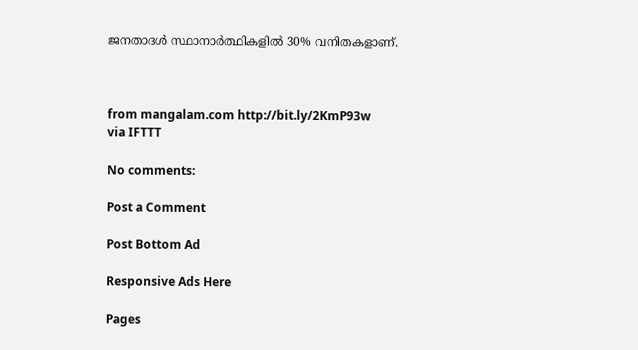ജനതാദള്‍ സ്ഥാനാര്‍ത്ഥികളില്‍ 30% വനിതകളാണ്.



from mangalam.com http://bit.ly/2KmP93w
via IFTTT

No comments:

Post a Comment

Post Bottom Ad

Responsive Ads Here

Pages